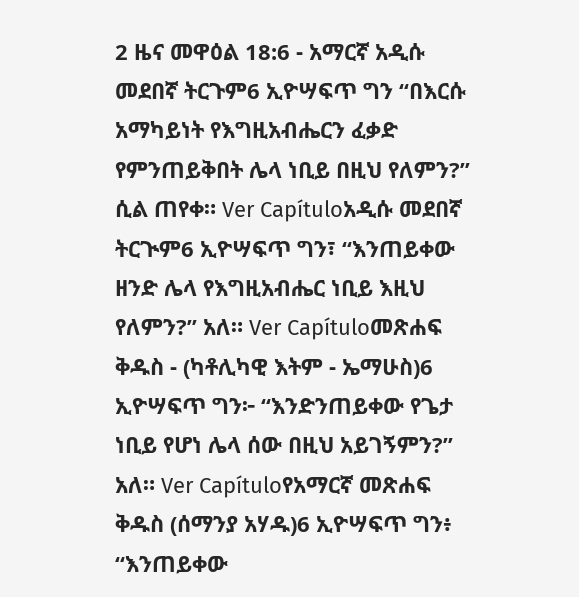2 ዜና መዋዕል 18:6 - አማርኛ አዲሱ መደበኛ ትርጉም6 ኢዮሣፍጥ ግን “በእርሱ አማካይነት የእግዚአብሔርን ፈቃድ የምንጠይቅበት ሌላ ነቢይ በዚህ የለምን?” ሲል ጠየቀ። Ver Capítuloአዲሱ መደበኛ ትርጒም6 ኢዮሣፍጥ ግን፣ “እንጠይቀው ዘንድ ሌላ የእግዚአብሔር ነቢይ እዚህ የለምን?” አለ። Ver Capítuloመጽሐፍ ቅዱስ - (ካቶሊካዊ እትም - ኤማሁስ)6 ኢዮሣፍጥ ግን፦ “እንድንጠይቀው የጌታ ነቢይ የሆነ ሌላ ሰው በዚህ አይገኝምን?” አለ። Ver Capítuloየአማርኛ መጽሐፍ ቅዱስ (ሰማንያ አሃዱ)6 ኢዮሣፍጥ ግን፥ “እንጠይቀው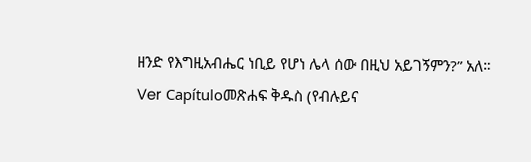ዘንድ የእግዚአብሔር ነቢይ የሆነ ሌላ ሰው በዚህ አይገኝምን?” አለ። Ver Capítuloመጽሐፍ ቅዱስ (የብሉይና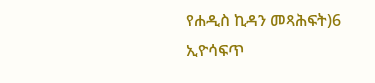የሐዲስ ኪዳን መጻሕፍት)6 ኢዮሳፍጥ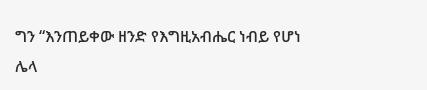ግን “እንጠይቀው ዘንድ የእግዚአብሔር ነብይ የሆነ ሌላ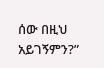ሰው በዚህ አይገኝምን?”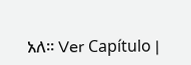አለ። Ver Capítulo |